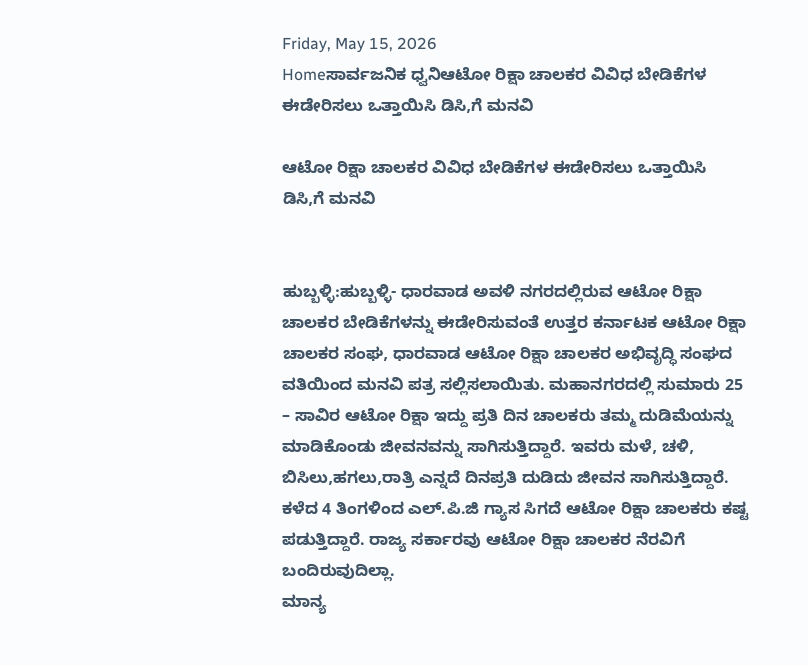Friday, May 15, 2026
Homeಸಾರ್ವಜನಿಕ ಧ್ವನಿಆಟೋ ರಿಕ್ಷಾ ಚಾಲಕರ ವಿವಿಧ ಬೇಡಿಕೆಗಳ ಈಡೇರಿಸಲು ಒತ್ತಾಯಿಸಿ ಡಿಸಿ,ಗೆ ಮನವಿ

ಆಟೋ ರಿಕ್ಷಾ ಚಾಲಕರ ವಿವಿಧ ಬೇಡಿಕೆಗಳ ಈಡೇರಿಸಲು ಒತ್ತಾಯಿಸಿ ಡಿಸಿ,ಗೆ ಮನವಿ


ಹುಬ್ಬಳ್ಳಿ:ಹುಬ್ಬಳ್ಳಿ- ಧಾರವಾಡ ಅವಳಿ ನಗರದಲ್ಲಿರುವ ಆಟೋ ರಿಕ್ಷಾ ಚಾಲಕರ ಬೇಡಿಕೆಗಳನ್ನು ಈಡೇರಿಸುವಂತೆ ಉತ್ತರ ಕರ್ನಾಟಕ ಆಟೋ ರಿಕ್ಷಾ ಚಾಲಕರ ಸಂಘ, ಧಾರವಾಡ ಆಟೋ ರಿಕ್ಷಾ ಚಾಲಕರ ಅಭಿವೃದ್ಧಿ ಸಂಘದ ವತಿಯಿಂದ ಮನವಿ ಪತ್ರ ಸಲ್ಲಿಸಲಾಯಿತು. ಮಹಾನಗರದಲ್ಲಿ ಸುಮಾರು 25 – ಸಾವಿರ ಆಟೋ ರಿಕ್ಷಾ ಇದ್ದು ಪ್ರತಿ ದಿನ ಚಾಲಕರು ತಮ್ಮ ದುಡಿಮೆಯನ್ನು ಮಾಡಿಕೊಂಡು ಜೀವನವನ್ನು ಸಾಗಿಸುತ್ತಿದ್ದಾರೆ. ಇವರು ಮಳೆ, ಚಳಿ, ಬಿಸಿಲು,ಹಗಲು,ರಾತ್ರಿ ಎನ್ನದೆ ದಿನಪ್ರತಿ ದುಡಿದು ಜೀವನ ಸಾಗಿಸುತ್ತಿದ್ದಾರೆ. ಕಳೆದ 4 ತಿಂಗಳಿಂದ ಎಲ್.ಪಿ.ಜಿ ಗ್ಯಾಸ ಸಿಗದೆ ಆಟೋ ರಿಕ್ಷಾ ಚಾಲಕರು ಕಷ್ಟ ಪಡುತ್ತಿದ್ದಾರೆ. ರಾಜ್ಯ ಸರ್ಕಾರವು ಆಟೋ ರಿಕ್ಷಾ ಚಾಲಕರ ನೆರವಿಗೆ ಬಂದಿರುವುದಿಲ್ಲಾ.
ಮಾನ್ಯ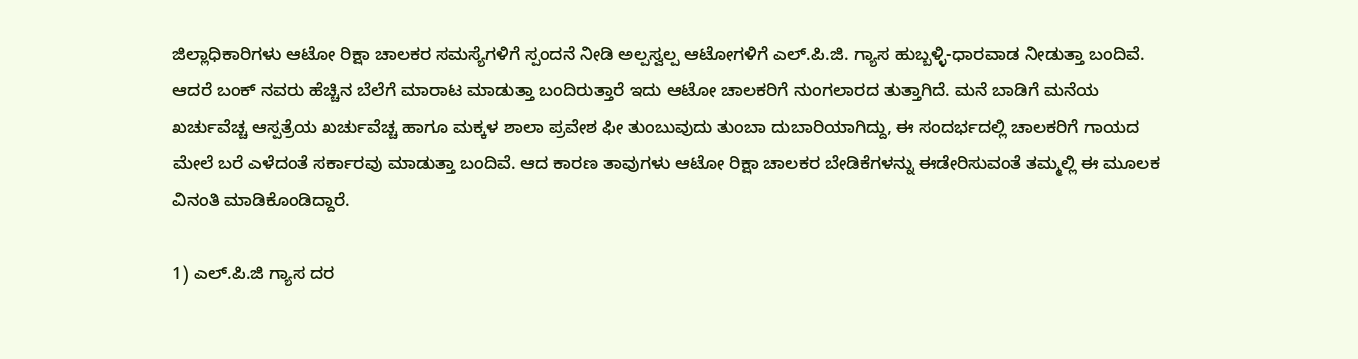ಜಿಲ್ಲಾಧಿಕಾರಿಗಳು ಆಟೋ ರಿಕ್ಷಾ ಚಾಲಕರ ಸಮಸ್ಯೆಗಳಿಗೆ ಸ್ಪಂದನೆ ನೀಡಿ ಅಲ್ಪಸ್ವಲ್ಪ ಆಟೋಗಳಿಗೆ ಎಲ್.ಪಿ.ಜಿ. ಗ್ಯಾಸ ಹುಬ್ಬಳ್ಳಿ-ಧಾರವಾಡ ನೀಡುತ್ತಾ ಬಂದಿವೆ. ಆದರೆ ಬಂಕ್‌ ನವರು ಹೆಚ್ಚಿನ ಬೆಲೆಗೆ ಮಾರಾಟ ಮಾಡುತ್ತಾ ಬಂದಿರುತ್ತಾರೆ ಇದು ಆಟೋ ಚಾಲಕರಿಗೆ ನುಂಗಲಾರದ ತುತ್ತಾಗಿದೆ. ಮನೆ ಬಾಡಿಗೆ ಮನೆಯ ಖರ್ಚುವೆಚ್ಚ ಆಸ್ಪತ್ರೆಯ ಖರ್ಚುವೆಚ್ಚ ಹಾಗೂ ಮಕ್ಕಳ ಶಾಲಾ ಪ್ರವೇಶ ಫೀ ತುಂಬುವುದು ತುಂಬಾ ದುಬಾರಿಯಾಗಿದ್ದು, ಈ ಸಂದರ್ಭದಲ್ಲಿ ಚಾಲಕರಿಗೆ ಗಾಯದ ಮೇಲೆ ಬರೆ ಎಳೆದಂತೆ ಸರ್ಕಾರವು ಮಾಡುತ್ತಾ ಬಂದಿವೆ. ಆದ ಕಾರಣ ತಾವುಗಳು ಆಟೋ ರಿಕ್ಷಾ ಚಾಲಕರ ಬೇಡಿಕೆಗಳನ್ನು ಈಡೇರಿಸುವಂತೆ ತಮ್ಮಲ್ಲಿ ಈ ಮೂಲಕ ವಿನಂತಿ ಮಾಡಿಕೊಂಡಿದ್ದಾರೆ.

1) ಎಲ್.ಪಿ.ಜಿ ಗ್ಯಾಸ ದರ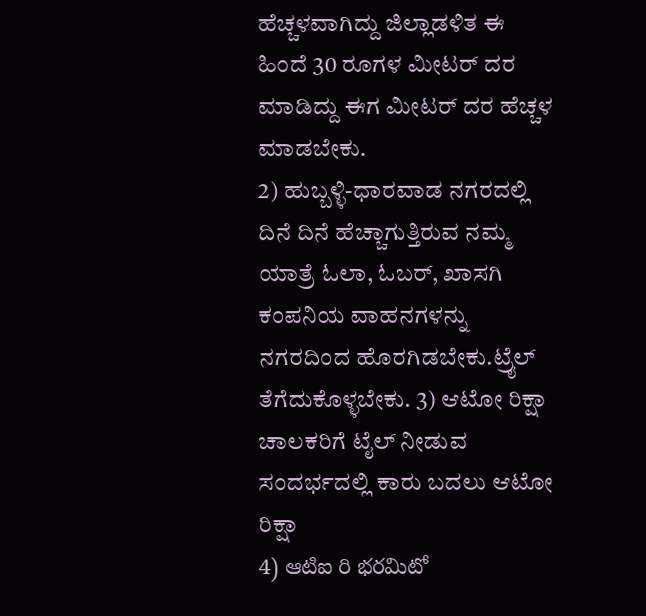ಹೆಚ್ಚಳವಾಗಿದ್ದು ಜಿಲ್ಲಾಡಳಿತ ಈ ಹಿಂದೆ 30 ರೂಗಳ ಮೀಟರ್ ದರ ಮಾಡಿದ್ದು ಈಗ ಮೀಟರ್ ದರ ಹೆಚ್ಚಳ ಮಾಡಬೇಕು.
2) ಹುಬ್ಬಳ್ಳಿ-ಧಾರವಾಡ ನಗರದಲ್ಲಿ ದಿನೆ ದಿನೆ ಹೆಚ್ಚಾಗುತ್ತಿರುವ ನಮ್ಮ ಯಾತ್ರೆ ಓಲಾ, ಓಬರ್, ಖಾಸಗಿ ಕಂಪನಿಯ ವಾಹನಗಳನ್ನು ನಗರದಿಂದ ಹೊರಗಿಡಬೇಕು.ಟ್ರೈಲ್ ತೆಗೆದುಕೊಳ್ಳಬೇಕು. 3) ಆಟೋ ರಿಕ್ಷಾ ಚಾಲಕರಿಗೆ ಟೈಲ್ ನೀಡುವ ಸಂದರ್ಭದಲ್ಲಿ ಕಾರು ಬದಲು ಆಟೋ ರಿಕ್ಷಾ
4) ఆటిఐ రి భరమిటో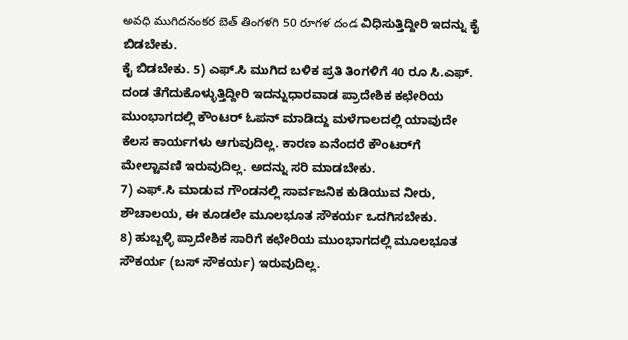అవధి ముగిదనంకర బెత్ తింగళగి 50 రూగళ దండ ವಿಧಿಸುತ್ತಿದ್ದೀರಿ ಇದನ್ನು ಕೈ ಬಿಡಬೇಕು.
ಕೈ ಬಿಡಬೇಕು. 5) ಎಫ್.ಸಿ ಮುಗಿದ ಬಳಿಕ ಪ್ರತಿ ತಿಂಗಳಿಗೆ 40 ರೂ ಸಿ.ಎಫ್. ದಂಡ ತೆಗೆದುಕೊಳ್ಳುತ್ತಿದ್ದೀರಿ ಇದನ್ನುಧಾರವಾಡ ಪ್ರಾದೇಶಿಕ ಕಛೇರಿಯ ಮುಂಭಾಗದಲ್ಲಿ ಕೌಂಟರ್ ಓಪನ್ ಮಾಡಿದ್ದು ಮಳೆಗಾಲದಲ್ಲಿ ಯಾವುದೇ ಕೆಲಸ ಕಾರ್ಯಗಳು ಆಗುವುದಿಲ್ಲ. ಕಾರಣ ಏನೆಂದರೆ ಕೌಂಟರ್‌ಗೆ ಮೇಲ್ಟಾವಣಿ ಇರುವುದಿಲ್ಲ. ಅದನ್ನು ಸರಿ ಮಾಡಬೇಕು.
7) ಎಫ್.ಸಿ ಮಾಡುವ ಗೌಂಡನಲ್ಲಿ ಸಾರ್ವಜನಿಕ ಕುಡಿಯುವ ನೀರು, ಶೌಚಾಲಯ, ಈ ಕೂಡಲೇ ಮೂಲಭೂತ ಸೌಕರ್ಯ ಒದಗಿಸಬೇಕು.
8) ಹುಬ್ಬಳ್ಳಿ ಪ್ರಾದೇಶಿಕ ಸಾರಿಗೆ ಕಛೇರಿಯ ಮುಂಭಾಗದಲ್ಲಿ ಮೂಲಭೂತ ಸೌಕರ್ಯ (ಬಸ್ ಸೌಕರ್ಯ) ಇರುವುದಿಲ್ಲ.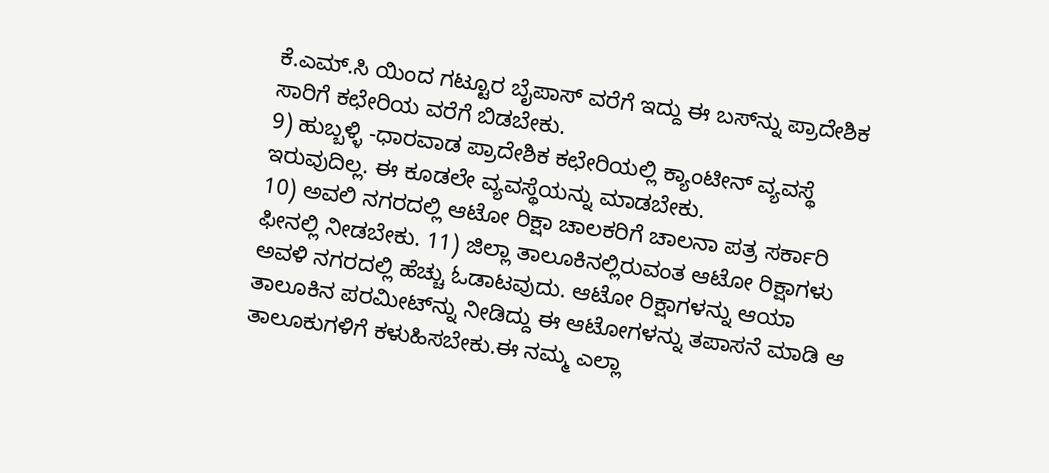ಕೆ.ಎಮ್.ಸಿ ಯಿಂದ ಗಟ್ಟೂರ ಬೈಪಾಸ್ ವರೆಗೆ ಇದ್ದು ಈ ಬಸ್‌ನ್ನು ಪ್ರಾದೇಶಿಕ ಸಾರಿಗೆ ಕಛೇರಿಯ ವರೆಗೆ ಬಿಡಬೇಕು.
9) ಹುಬ್ಬಳ್ಳಿ -ಧಾರವಾಡ ಪ್ರಾದೇಶಿಕ ಕಛೇರಿಯಲ್ಲಿ ಕ್ಯಾಂಟೀನ್ ವ್ಯವಸ್ಥೆ ಇರುವುದಿಲ್ಲ. ಈ ಕೂಡಲೇ ವ್ಯವಸ್ಥೆಯನ್ನು ಮಾಡಬೇಕು.
10) ಅವಲಿ ನಗರದಲ್ಲಿ ಆಟೋ ರಿಕ್ಷಾ ಚಾಲಕರಿಗೆ ಚಾಲನಾ ಪತ್ರ ಸರ್ಕಾರಿ ಫೀನಲ್ಲಿ ನೀಡಬೇಕು. 11) ಜಿಲ್ಲಾ ತಾಲೂಕಿನಲ್ಲಿರುವಂತ ಆಟೋ ರಿಕ್ಷಾಗಳು ಅವಳಿ ನಗರದಲ್ಲಿ ಹೆಚ್ಚು ಓಡಾಟವುದು. ಆಟೋ ರಿಕ್ಷಾಗಳನ್ನು ಆಯಾ ತಾಲೂಕಿನ ಪರಮೀಟ್‌ನ್ನು ನೀಡಿದ್ದು ಈ ಆಟೋಗಳನ್ನು ತಪಾಸನೆ ಮಾಡಿ ಆ ತಾಲೂಕುಗಳಿಗೆ ಕಳುಹಿಸಬೇಕು.ಈ ನಮ್ಮ ಎಲ್ಲಾ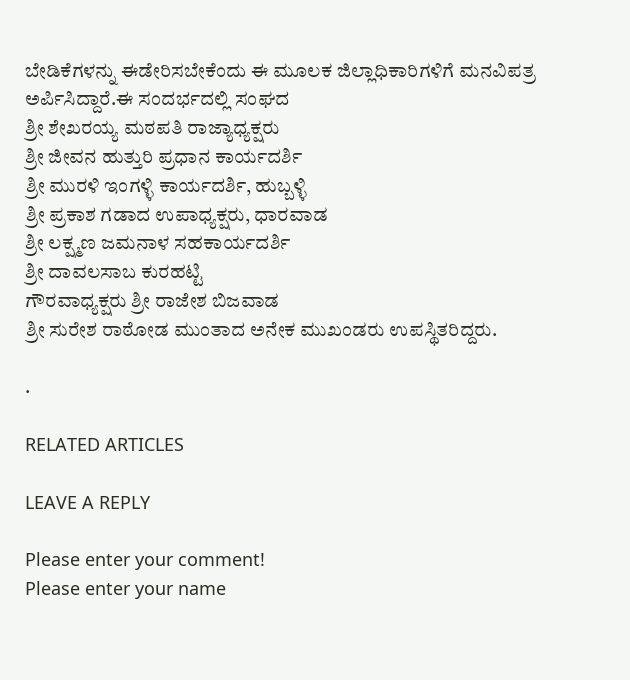ಬೇಡಿಕೆಗಳನ್ನು ಈಡೇರಿಸಬೇಕೆಂದು ಈ ಮೂಲಕ ಜಿಲ್ಲಾಧಿಕಾರಿಗಳಿಗೆ ಮನವಿಪತ್ರ ಅರ್ಪಿಸಿದ್ದಾರೆ.ಈ ಸಂದರ್ಭದಲ್ಲಿ ಸಂಘದ
ಶ್ರೀ ಶೇಖರಯ್ಯ ಮಠಪತಿ ರಾಜ್ಯಾಧ್ಯಕ್ಷರು
ಶ್ರೀ ಜೀವನ ಹುತ್ತುರಿ ಪ್ರಧಾನ ಕಾರ್ಯದರ್ಶಿ
ಶ್ರೀ ಮುರಳಿ ಇಂಗಳ್ಳಿ ಕಾರ್ಯದರ್ಶಿ, ಹುಬ್ಬಳ್ಳಿ
ಶ್ರೀ ಪ್ರಕಾಶ ಗಡಾದ ಉಪಾಧ್ಯಕ್ಷರು, ಧಾರವಾಡ
ಶ್ರೀ ಲಕ್ಷ್ಮಣ ಜಮನಾಳ ಸಹಕಾರ್ಯದರ್ಶಿ
ಶ್ರೀ ದಾವಲಸಾಬ ಕುರಹಟ್ಟಿ
ಗೌರವಾಧ್ಯಕ್ಷರು ಶ್ರೀ ರಾಜೇಶ ಬಿಜವಾಡ
ಶ್ರೀ ಸುರೇಶ ರಾಠೋಡ ಮುಂತಾದ ಅನೇಕ ಮುಖಂಡರು ಉಪಸ್ಥಿತರಿದ್ದರು.

.

RELATED ARTICLES

LEAVE A REPLY

Please enter your comment!
Please enter your name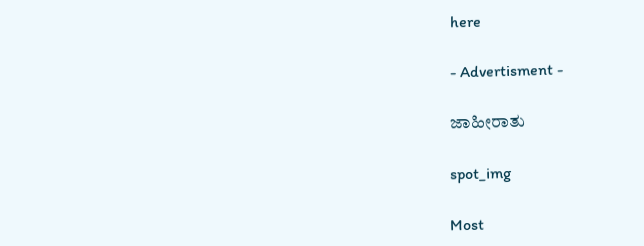here

- Advertisment -

ಜಾಹೀರಾತು

spot_img

Most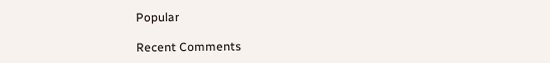Popular

Recent Comments